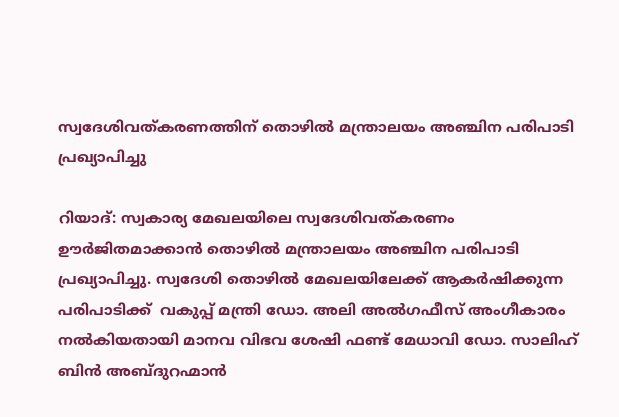സ്വദേശിവത്കരണത്തിന് തൊഴില്‍ മന്ത്രാലയം അഞ്ചിന പരിപാടി പ്രഖ്യാപിച്ചു

റിയാദ്: സ്വകാര്യ മേഖലയിലെ സ്വദേശിവത്കരണം ഊർജിതമാക്കാന്‍ തൊഴില്‍ മന്ത്രാലയം അഞ്ചിന പരിപാടി പ്രഖ്യാപിച്ചു. സ്വദേശി തൊഴിൽ മേഖലയിലേക്ക് ആകര്‍ഷിക്കുന്ന പരിപാടിക്ക്  വകുപ്പ് മന്ത്രി ഡോ. അലി അല്‍ഗഫീസ് അംഗീകാരം നല്‍കിയതായി മാനവ വിഭവ ശേഷി ഫണ്ട് മേധാവി ഡോ. സാലിഹ് ബിന്‍ അബ്ദുറഹ്മാന്‍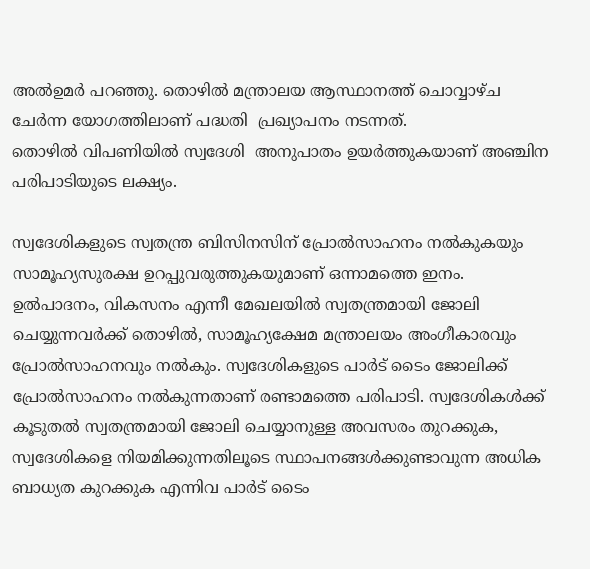അല്‍ഉമര്‍ പറഞ്ഞു. തൊഴില്‍ മന്ത്രാലയ ആസ്ഥാനത്ത് ചൊവ്വാഴ്ച  ചേർന്ന യോഗത്തിലാണ് പദ്ധതി  പ്രഖ്യാപനം നടന്നത്.
തൊഴില്‍ വിപണിയില്‍ സ്വദേശി  അനുപാതം ഉയര്‍ത്തുകയാണ് അഞ്ചിന പരിപാടിയുടെ ലക്ഷ്യം.

സ്വദേശികളുടെ സ്വതന്ത്ര ബിസിനസിന് പ്രോല്‍സാഹനം നല്‍കുകയും സാമൂഹ്യസുരക്ഷ ഉറപ്പുവരുത്തുകയുമാണ് ഒന്നാമത്തെ ഇനം. ഉല്‍പാദനം, വികസനം എന്നീ മേഖലയില്‍ സ്വതന്ത്രമായി ജോലി ചെയ്യുന്നവര്‍ക്ക് തൊഴില്‍, സാമൂഹ്യക്ഷേമ മന്ത്രാലയം അംഗീകാരവും പ്രോല്‍സാഹനവും നല്‍കും. സ്വദേശികളുടെ പാർട് ടൈം ജോലിക്ക് പ്രോല്‍സാഹനം നല്‍കുന്നതാണ് രണ്ടാമത്തെ പരിപാടി. സ്വദേശികള്‍ക്ക് കൂടുതല്‍ സ്വതന്ത്രമായി ജോലി ചെയ്യാനുള്ള അവസരം തുറക്കുക, സ്വദേശികളെ നിയമിക്കുന്നതിലൂടെ സ്ഥാപനങ്ങള്‍ക്കുണ്ടാവുന്ന അധിക ബാധ്യത കുറക്കുക എന്നിവ പാർട് ടൈം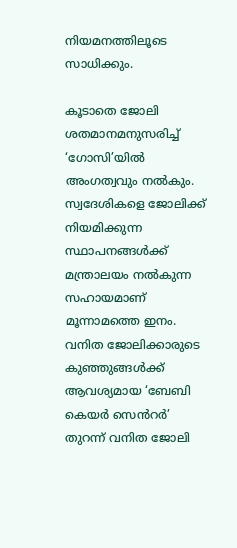നിയമനത്തിലൂടെ സാധിക്കും.

കൂടാതെ ജോലി ശതമാനമനുസരിച്ച് ‘ഗോസി’യില്‍ അംഗത്വവും നല്‍കും. സ്വദേശികളെ ജോലിക്ക് നിയമിക്കുന്ന സ്ഥാപനങ്ങള്‍ക്ക് മന്ത്രാലയം നല്‍കുന്ന സഹായമാണ് മൂന്നാമത്തെ ഇനം. വനിത ജോലിക്കാരുടെ കുഞ്ഞുങ്ങള്‍ക്ക് ആവശ്യമായ ‘ബേബി കെയര്‍ സെൻറര്‍’ തുറന്ന് വനിത ജോലി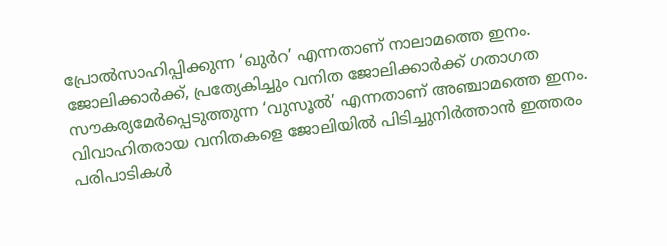പ്രോല്‍സാഹിപ്പിക്കുന്ന ‘ഖുര്‍റ’ എന്നതാണ് നാലാമത്തെ ഇനം. ജോലിക്കാര്‍ക്ക്, പ്രത്യേകിച്ചും വനിത ജോലിക്കാര്‍ക്ക് ഗതാഗത സൗകര്യമേര്‍പ്പെടുത്തുന്ന ‘വുസൂല്‍’ എന്നതാണ് അഞ്ചാമത്തെ ഇനം. വിവാഹിതരായ വനിതകളെ ജോലിയില്‍ പിടിച്ചുനിര്‍ത്താന്‍ ഇത്തരം പരിപാടികള്‍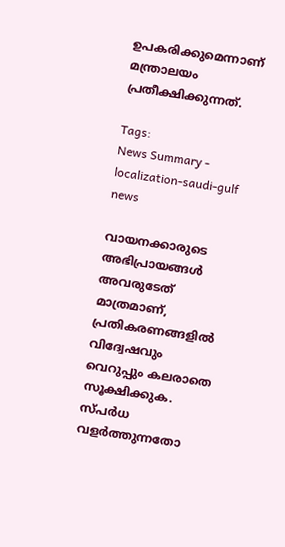ഉപകരിക്കുമെന്നാണ് മന്ത്രാലയം പ്രതീക്ഷിക്കുന്നത്.

Tags:
News Summary - localization-saudi-gulf news

വായനക്കാരുടെ അഭിപ്രായങ്ങള്‍ അവരുടേത് മാത്രമാണ്, പ്രതികരണങ്ങളിൽ വിദ്വേഷവും വെറുപ്പും കലരാതെ സൂക്ഷിക്കുക. സ്പർധ വളർത്തുന്നതോ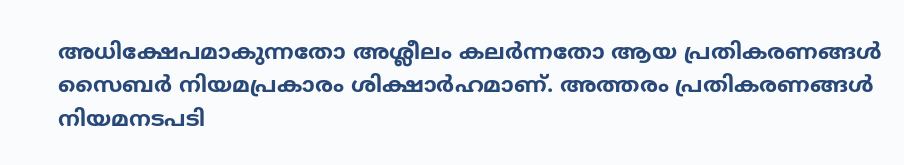അധിക്ഷേപമാകുന്നതോ അശ്ലീലം കലർന്നതോ ആയ പ്രതികരണങ്ങൾ സൈബർ നിയമപ്രകാരം ശിക്ഷാർഹമാണ്. അത്തരം പ്രതികരണങ്ങൾ നിയമനടപടി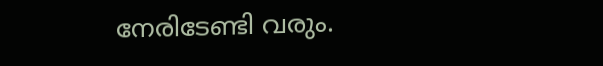നേരിടേണ്ടി വരും.